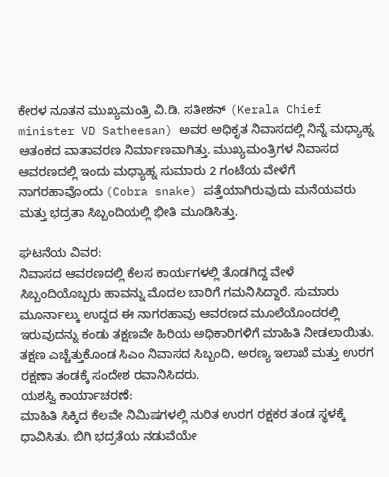ಕೇರಳ ನೂತನ ಮುಖ್ಯಮಂತ್ರಿ ವಿ.ಡಿ. ಸತೀಶನ್ (Kerala Chief minister VD Satheesan) ಅವರ ಅಧಿಕೃತ ನಿವಾಸದಲ್ಲಿ ನಿನ್ನೆ ಮಧ್ಯಾಹ್ನ ಆತಂಕದ ವಾತಾವರಣ ನಿರ್ಮಾಣವಾಗಿತ್ತು. ಮುಖ್ಯಮಂತ್ರಿಗಳ ನಿವಾಸದ ಆವರಣದಲ್ಲಿ ಇಂದು ಮಧ್ಯಾಹ್ನ ಸುಮಾರು 2 ಗಂಟೆಯ ವೇಳೆಗೆ ನಾಗರಹಾವೊಂದು (Cobra snake) ಪತ್ತೆಯಾಗಿರುವುದು ಮನೆಯವರು ಮತ್ತು ಭದ್ರತಾ ಸಿಬ್ಬಂದಿಯಲ್ಲಿ ಭೀತಿ ಮೂಡಿಸಿತ್ತು.

ಘಟನೆಯ ವಿವರ:
ನಿವಾಸದ ಆವರಣದಲ್ಲಿ ಕೆಲಸ ಕಾರ್ಯಗಳಲ್ಲಿ ತೊಡಗಿದ್ದ ವೇಳೆ ಸಿಬ್ಬಂದಿಯೊಬ್ಬರು ಹಾವನ್ನು ಮೊದಲ ಬಾರಿಗೆ ಗಮನಿಸಿದ್ದಾರೆ. ಸುಮಾರು ಮೂರ್ನಾಲ್ಕು ಉದ್ದದ ಈ ನಾಗರಹಾವು ಆವರಣದ ಮೂಲೆಯೊಂದರಲ್ಲಿ ಇರುವುದನ್ನು ಕಂಡು ತಕ್ಷಣವೇ ಹಿರಿಯ ಅಧಿಕಾರಿಗಳಿಗೆ ಮಾಹಿತಿ ನೀಡಲಾಯಿತು. ತಕ್ಷಣ ಎಚ್ಚೆತ್ತುಕೊಂಡ ಸಿಎಂ ನಿವಾಸದ ಸಿಬ್ಬಂದಿ, ಅರಣ್ಯ ಇಲಾಖೆ ಮತ್ತು ಉರಗ ರಕ್ಷಣಾ ತಂಡಕ್ಕೆ ಸಂದೇಶ ರವಾನಿಸಿದರು.
ಯಶಸ್ವಿ ಕಾರ್ಯಾಚರಣೆ:
ಮಾಹಿತಿ ಸಿಕ್ಕಿದ ಕೆಲವೇ ನಿಮಿಷಗಳಲ್ಲಿ ನುರಿತ ಉರಗ ರಕ್ಷಕರ ತಂಡ ಸ್ಥಳಕ್ಕೆ ಧಾವಿಸಿತು. ಬಿಗಿ ಭದ್ರತೆಯ ನಡುವೆಯೇ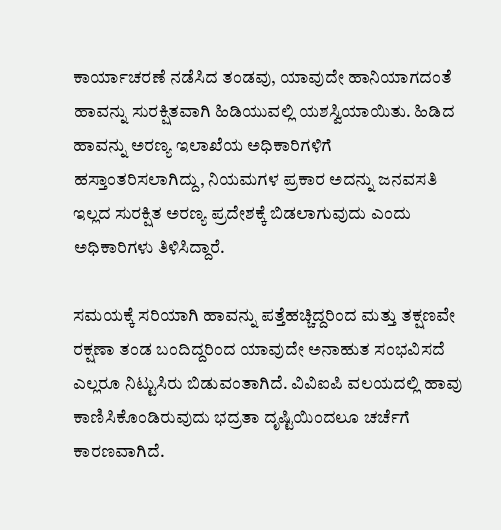ಕಾರ್ಯಾಚರಣೆ ನಡೆಸಿದ ತಂಡವು, ಯಾವುದೇ ಹಾನಿಯಾಗದಂತೆ ಹಾವನ್ನು ಸುರಕ್ಷಿತವಾಗಿ ಹಿಡಿಯುವಲ್ಲಿ ಯಶಸ್ವಿಯಾಯಿತು. ಹಿಡಿದ ಹಾವನ್ನು ಅರಣ್ಯ ಇಲಾಖೆಯ ಅಧಿಕಾರಿಗಳಿಗೆ ಹಸ್ತಾಂತರಿಸಲಾಗಿದ್ದು, ನಿಯಮಗಳ ಪ್ರಕಾರ ಅದನ್ನು ಜನವಸತಿ ಇಲ್ಲದ ಸುರಕ್ಷಿತ ಅರಣ್ಯ ಪ್ರದೇಶಕ್ಕೆ ಬಿಡಲಾಗುವುದು ಎಂದು ಅಧಿಕಾರಿಗಳು ತಿಳಿಸಿದ್ದಾರೆ.

ಸಮಯಕ್ಕೆ ಸರಿಯಾಗಿ ಹಾವನ್ನು ಪತ್ತೆಹಚ್ಚಿದ್ದರಿಂದ ಮತ್ತು ತಕ್ಷಣವೇ ರಕ್ಷಣಾ ತಂಡ ಬಂದಿದ್ದರಿಂದ ಯಾವುದೇ ಅನಾಹುತ ಸಂಭವಿಸದೆ ಎಲ್ಲರೂ ನಿಟ್ಟುಸಿರು ಬಿಡುವಂತಾಗಿದೆ. ವಿವಿಐಪಿ ವಲಯದಲ್ಲಿ ಹಾವು ಕಾಣಿಸಿಕೊಂಡಿರುವುದು ಭದ್ರತಾ ದೃಷ್ಟಿಯಿಂದಲೂ ಚರ್ಚೆಗೆ ಕಾರಣವಾಗಿದೆ.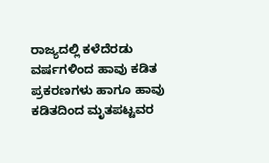ರಾಜ್ಯದಲ್ಲಿ ಕಳೆದೆರಡು ವರ್ಷಗಳಿಂದ ಹಾವು ಕಡಿತ ಪ್ರಕರಣಗಳು ಹಾಗೂ ಹಾವು ಕಡಿತದಿಂದ ಮೃತಪಟ್ಟವರ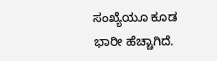ಸಂಖ್ಯೆಯೂ ಕೂಡ ಭಾರೀ ಹೆಚ್ಚಾಗಿದೆ.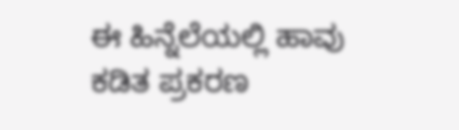ಈ ಹಿನ್ನೆಲೆಯಲ್ಲಿ ಹಾವು ಕಡಿತ ಪ್ರಕರಣ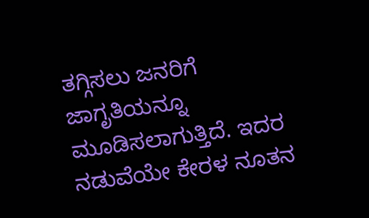ತಗ್ಗಿಸಲು ಜನರಿಗೆ ಜಾಗೃತಿಯನ್ನೂ ಮೂಡಿಸಲಾಗುತ್ತಿದೆ. ಇದರ ನಡುವೆಯೇ ಕೇರಳ ನೂತನ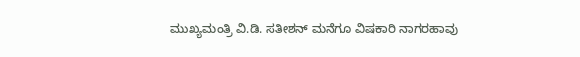ಮುಖ್ಯಮಂತ್ರಿ ವಿ.ಡಿ. ಸತೀಶನ್ ಮನೆಗೂ ವಿಷಕಾರಿ ನಾಗರಹಾವು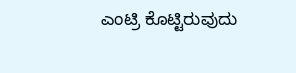ಎಂಟ್ರಿ ಕೊಟ್ಟಿರುವುದು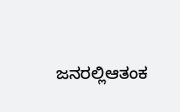ಜನರಲ್ಲಿಆತಂಕ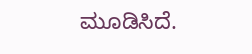ಮೂಡಿಸಿದೆ.